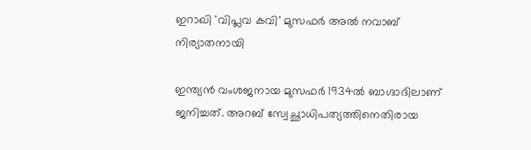ഇറാഖി 'വിപ്ലവ കവി' മുസഫര്‍ അല്‍ നവാബ് നിര്യാതനായി

ഇന്ത്യന്‍ വംശജനായ മുസഫര്‍ 1934ല്‍ ബാഗ്ദാദിലാണ് ജനിച്ചത്. അറബ് സ്വേച്ഛാധിപത്യത്തിനെതിരായ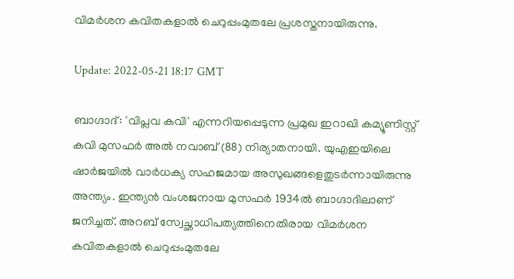വിമര്‍ശന കവിതകളാല്‍ ചെറുപ്പംമുതലേ പ്രശസ്തനായിരുന്നു.

Update: 2022-05-21 18:17 GMT

ബാഗ്ദാദ്: 'വിപ്ലവ കവി' എന്നറിയപ്പെടുന്ന പ്രമുഖ ഇറാഖി കമ്യൂണിസ്റ്റ് കവി മുസഫര്‍ അല്‍ നവാബ് (88) നിര്യാതനായി. യുഎഇയിലെ ഷാര്‍ജയില്‍ വാര്‍ധക്യ സഹജമായ അസുഖങ്ങളെതുടര്‍ന്നായിരുന്നു അന്ത്യം. ഇന്ത്യന്‍ വംശജനായ മുസഫര്‍ 1934ല്‍ ബാഗ്ദാദിലാണ് ജനിച്ചത്. അറബ് സ്വേച്ഛാധിപത്യത്തിനെതിരായ വിമര്‍ശന കവിതകളാല്‍ ചെറുപ്പംമുതലേ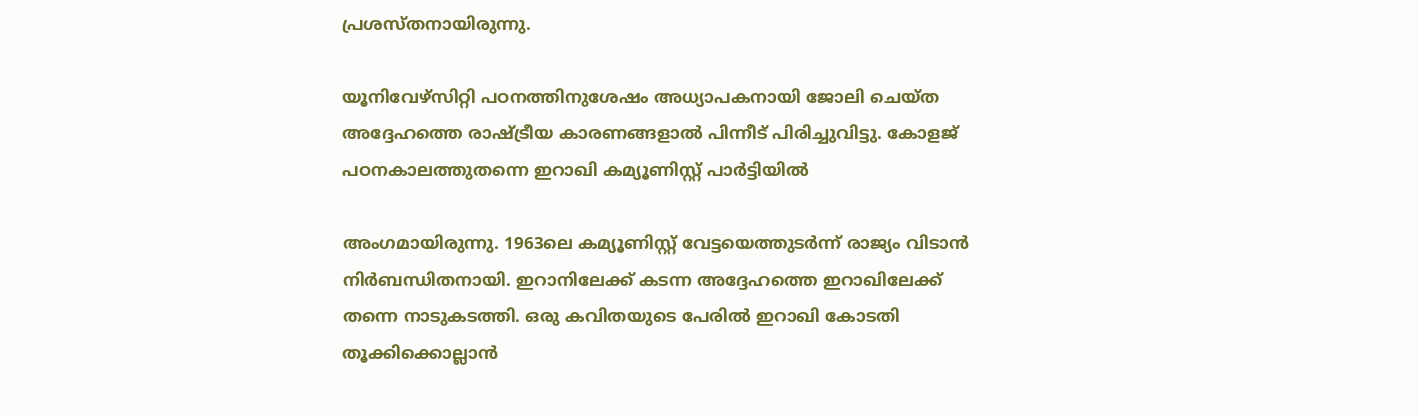പ്രശസ്തനായിരുന്നു.

യൂനിവേഴ്‌സിറ്റി പഠനത്തിനുശേഷം അധ്യാപകനായി ജോലി ചെയ്ത അദ്ദേഹത്തെ രാഷ്ട്രീയ കാരണങ്ങളാല്‍ പിന്നീട് പിരിച്ചുവിട്ടു. കോളജ് പഠനകാലത്തുതന്നെ ഇറാഖി കമ്യൂണിസ്റ്റ് പാര്‍ട്ടിയില്‍

അംഗമായിരുന്നു. 1963ലെ കമ്യൂണിസ്റ്റ് വേട്ടയെത്തുടര്‍ന്ന് രാജ്യം വിടാന്‍ നിര്‍ബന്ധിതനായി. ഇറാനിലേക്ക് കടന്ന അദ്ദേഹത്തെ ഇറാഖിലേക്ക് തന്നെ നാടുകടത്തി. ഒരു കവിതയുടെ പേരില്‍ ഇറാഖി കോടതി തൂക്കിക്കൊല്ലാന്‍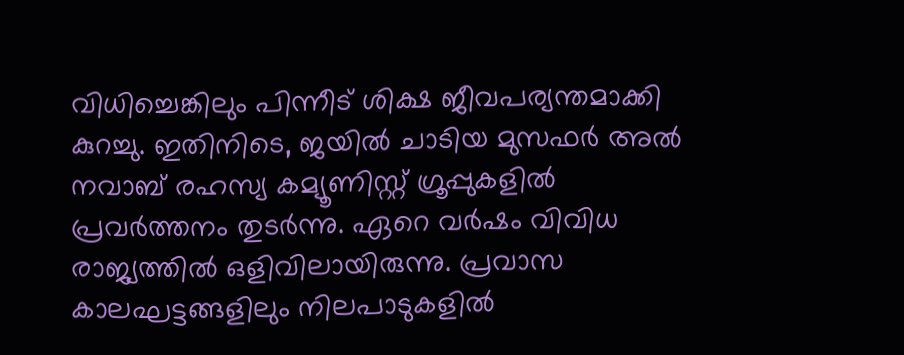വിധിച്ചെങ്കിലും പിന്നീട് ശിക്ഷ ജീവപര്യന്തമാക്കി കുറച്ചു. ഇതിനിടെ, ജയില്‍ ചാടിയ മുസഫര്‍ അല്‍ നവാബ് രഹസ്യ കമ്യൂണിസ്റ്റ് ഗ്രൂപ്പുകളില്‍ പ്രവര്‍ത്തനം തുടര്‍ന്നു. ഏറെ വര്‍ഷം വിവിധ രാജ്യത്തില്‍ ഒളിവിലായിരുന്നു. പ്രവാസ കാലഘട്ടങ്ങളിലും നിലപാടുകളില്‍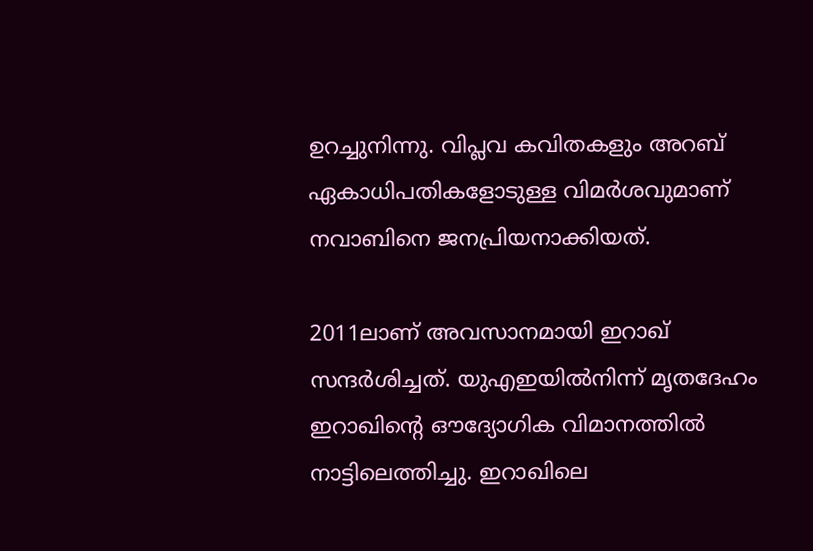ഉറച്ചുനിന്നു. വിപ്ലവ കവിതകളും അറബ് ഏകാധിപതികളോടുള്ള വിമര്‍ശവുമാണ് നവാബിനെ ജനപ്രിയനാക്കിയത്.

2011ലാണ് അവസാനമായി ഇറാഖ് സന്ദര്‍ശിച്ചത്. യുഎഇയില്‍നിന്ന് മൃതദേഹം ഇറാഖിന്റെ ഔദ്യോഗിക വിമാനത്തില്‍ നാട്ടിലെത്തിച്ചു. ഇറാഖിലെ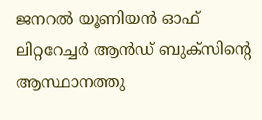ജനറല്‍ യൂണിയന്‍ ഓഫ് ലിറ്ററേച്ചര്‍ ആന്‍ഡ് ബുക്‌സിന്റെ ആസ്ഥാനത്തു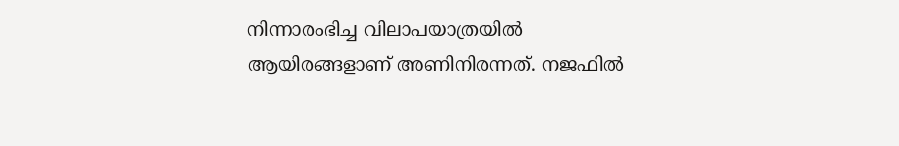നിന്നാരംഭിച്ച വിലാപയാത്രയില്‍ ആയിരങ്ങളാണ് അണിനിരന്നത്. നജഫില്‍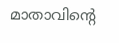മാതാവിന്റെ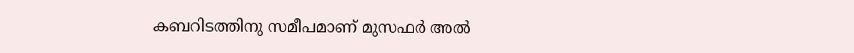കബറിടത്തിനു സമീപമാണ് മുസഫര്‍ അല്‍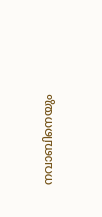നവാബിനെയും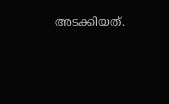അടക്കിയത്.